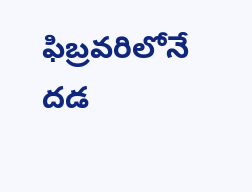ఫిబ్రవరిలోనే దడ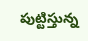పుట్టిస్తున్న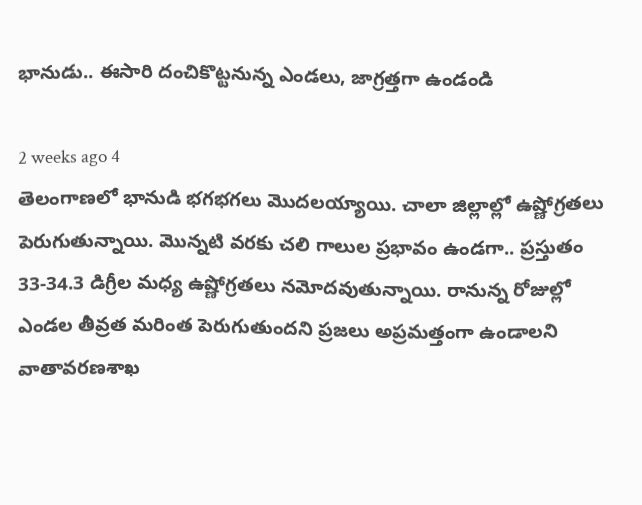భానుడు.. ఈసారి దంచికొట్టనున్న ఎండలు, జాగ్రత్తగా ఉండండి

2 weeks ago 4
తెలంగాణలో భానుడి భగభగలు మెుదలయ్యాయి. చాలా జిల్లాల్లో ఉష్ణోగ్రతలు పెరుగుతున్నాయి. మెున్నటి వరకు చలి గాలుల ప్రభావం ఉండగా.. ప్రస్తుతం 33-34.3 డిగ్రీల మధ్య ఉష్ణోగ్రతలు నమోదవుతున్నాయి. రానున్న రోజుల్లో ఎండల తీవ్రత మరింత పెరుగుతుందని ప్రజలు అప్రమత్తంగా ఉండాలని వాతావరణశాఖ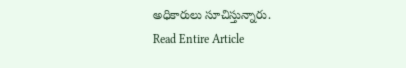అధికారులు సూచిస్తున్నారు.
Read Entire Article